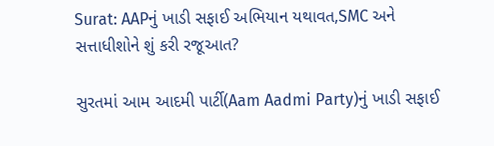Surat: AAPનું ખાડી સફાઈ અભિયાન યથાવત,SMC અને સત્તાધીશોને શું કરી રજૂઆત?

સુરતમાં આમ આદમી પાર્ટી(Aam Aadmi Party)નું ખાડી સફાઈ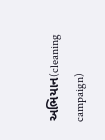અભિયાન(cleaning campaign)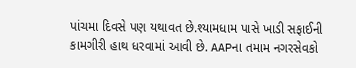પાંચમા દિવસે પણ યથાવત છે.શ્યામધામ પાસે ખાડી સફાઈની કામગીરી હાથ ધરવામાં આવી છે. AAPના તમામ નગરસેવકો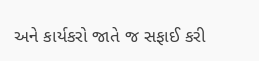અને કાર્યકરો જાતે જ સફાઈ કરી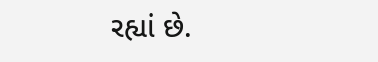રહ્યાં છે.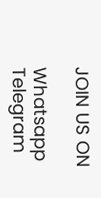JOIN US ON

Whatsapp
Telegram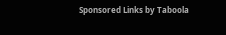Sponsored Links by Taboola